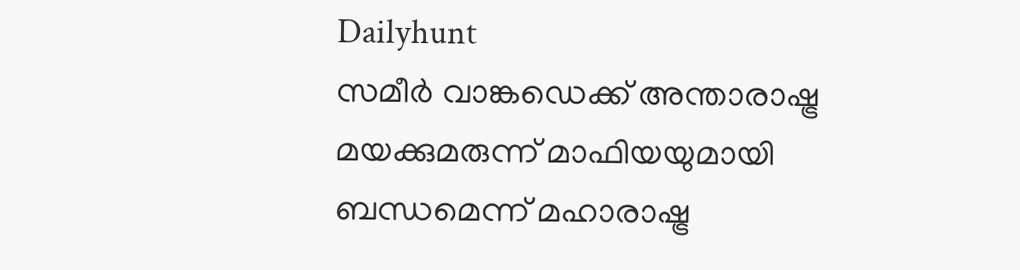Dailyhunt
സമീര്‍ വാങ്കഡെക്ക് അന്താരാഷ്ട്ര മയക്കുമരുന്ന് മാഫിയയുമായി ബന്ധമെന്ന് മഹാരാഷ്ട്ര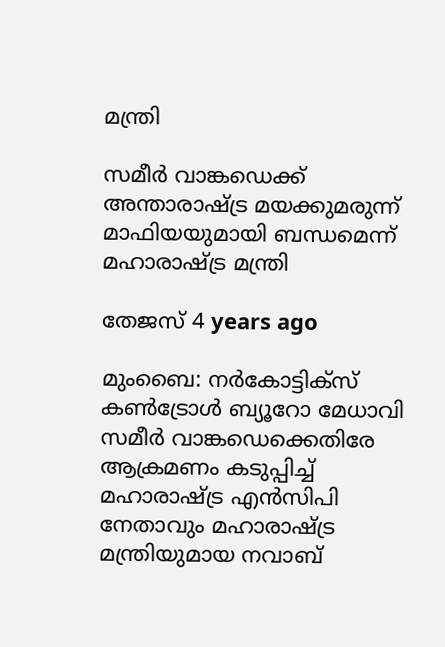മന്ത്രി

സമീര്‍ വാങ്കഡെക്ക് അന്താരാഷ്ട്ര മയക്കുമരുന്ന് മാഫിയയുമായി ബന്ധമെന്ന് മഹാരാഷ്ട്ര മന്ത്രി

തേജസ് 4 years ago

മുംബൈ: നര്‍കോട്ടിക്‌സ് കണ്‍ട്രോള്‍ ബ്യൂറോ മേധാവി സമീര്‍ വാങ്കഡെക്കെതിരേ ആക്രമണം കടുപ്പിച്ച്‌ മഹാരാഷ്ട്ര എന്‍സിപി നേതാവും മഹാരാഷ്ട്ര മന്ത്രിയുമായ നവാബ്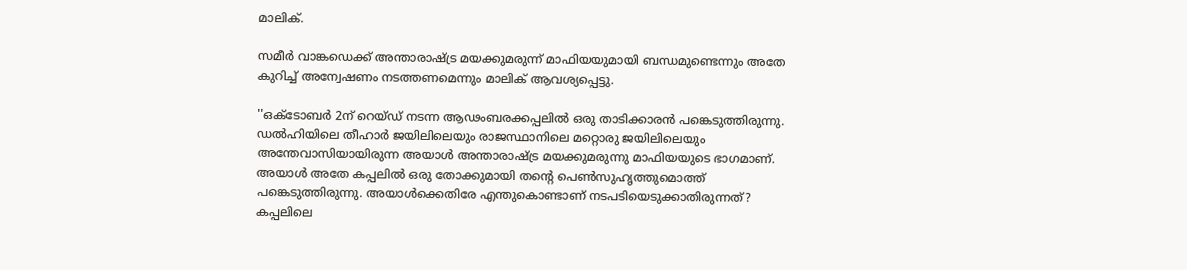മാലിക്.

സമീര്‍ വാങ്കഡെക്ക് അന്താരാഷ്ട്ര മയക്കുമരുന്ന് മാഫിയയുമായി ബന്ധമുണ്ടെന്നും അതേ കുറിച്ച്‌ അന്വേഷണം നടത്തണമെന്നും മാലിക് ആവശ്യപ്പെട്ടു.

''ഒക്ടോബര്‍ 2ന് റെയ്ഡ് നടന്ന ആഢംബരക്കപ്പലില്‍ ഒരു താടിക്കാരന്‍ പങ്കെടുത്തിരുന്നു. ഡല്‍ഹിയിലെ തീഹാര്‍ ജയിലിലെയും രാജസ്ഥാനിലെ മറ്റൊരു ജയിലിലെയും അന്തേവാസിയായിരുന്ന അയാള്‍ അന്താരാഷ്ട്ര മയക്കുമരുന്നു മാഫിയയുടെ ഭാഗമാണ്. അയാള്‍ അതേ കപ്പലില്‍ ഒരു തോക്കുമായി തന്റെ പെണ്‍സുഹൃത്തുമൊത്ത് പങ്കെടുത്തിരുന്നു. അയാള്‍ക്കെതിരേ എന്തുകൊണ്ടാണ് നടപടിയെടുക്കാതിരുന്നത്? കപ്പലിലെ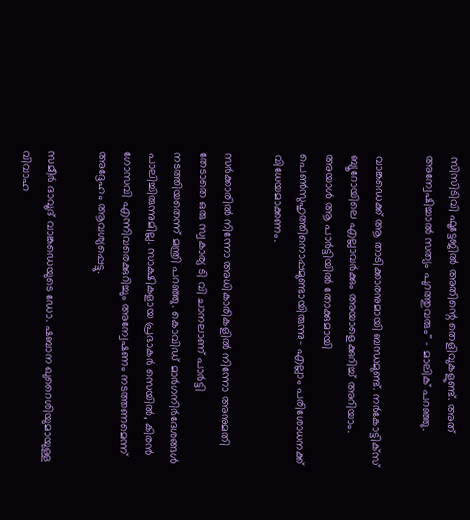സിസിടിവി ഫൂട്ടേജില്‍ അതിന്റെ തെളിവുകളുണ്ട്. അത് അന്വേഷിച്ചാല്‍ സത്യം പുറത്തുവരും'' - മാലിക് പറഞ്ഞു.

വാങ്കഡെക്ക് ആ താടിക്കാരനുമായി ബന്ധമുണ്ട്. നര്‍കോട്ടിക്‌സ് ബ്യൂറോയിലെ എല്ലാവര്‍ക്കും അയാളെക്കുറിച്ച്‌ അറിയാം. അയാള്‍ ആ പാര്‍ട്ടിയില്‍ തോക്കുമായി പെണ്‍സുഹൃത്തിനൊപ്പമുണ്ടായിരുന്നു- എല്ലാം പരിശോധനക്ക് വിധേയമാക്കണം.

സര്‍ക്കാരില്‍ നിന്നോ അധികാരികളില്‍ നിന്നോ അനുമതി തേടാതെ ഒരു സ്വകാര്യ ടി വി ചാനലാണ് പാര്‍ട്ടി നടത്തിയതെന്ന് മന്ത്രി പറഞ്ഞു. കൊവിഡ് മാര്‍ഗനിര്‍ദേശങ്ങള്‍ പാലിച്ചിരുന്നുമില്ല. സാക്ഷികളായ പ്രഭാകര്‍ സെയില്‍, കിരന്‍ ഗോസവി എന്നിവരെക്കുറിച്ചും അന്വേഷണം നടത്തണമെന്ന് അദ്ദേഹം ആവശ്യപ്പെട്ടു.

സമീര്‍ ദാവൂദ് വാങ്കഡെയുടെ ഡോ. ഷബാന ഖുറൈശിയുമായുള്ള വിവാഹ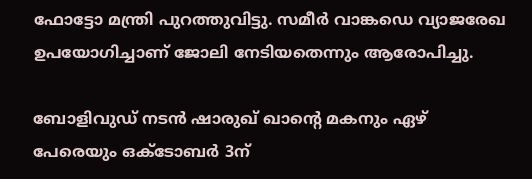ഫോട്ടോ മന്ത്രി പുറത്തുവിട്ടു. സമീര്‍ വാങ്കഡെ വ്യാജരേഖ ഉപയോഗിച്ചാണ് ജോലി നേടിയതെന്നും ആരോപിച്ചു.

ബോളിവുഡ് നടന്‍ ഷാരുഖ് ഖാന്റെ മകനും ഏഴ് പേരെയും ഒക്ടോബര്‍ 3ന്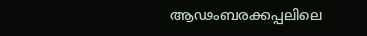ആഢംബരക്കപ്പലിലെ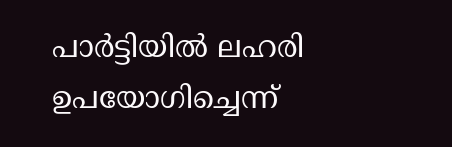പാര്‍ട്ടിയില്‍ ലഹരി ഉപയോഗിച്ചെന്ന്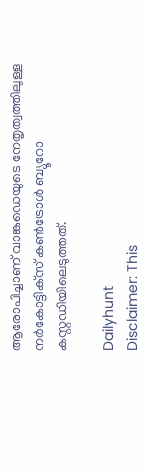ആരോപിച്ചാണ് വാങ്കഡെയുടെ നേതൃത്വത്തിലുള്ള നര്‍കോട്ടിക്‌സ് കണ്‍ട്രോള്‍ ബ്യൂറോ കസ്റ്റഡിയിലെടുത്തത്.

Dailyhunt
Disclaimer: This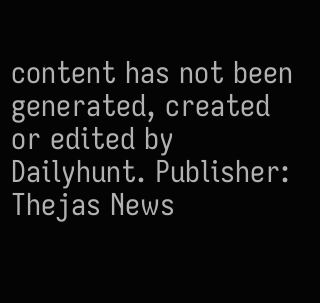content has not been generated, created or edited by Dailyhunt. Publisher: Thejas News